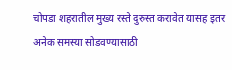चोपडा शहरातील मुख्य रस्ते दुरुस्त करावेत यासह इतर अनेक समस्या सोडवण्यासाठी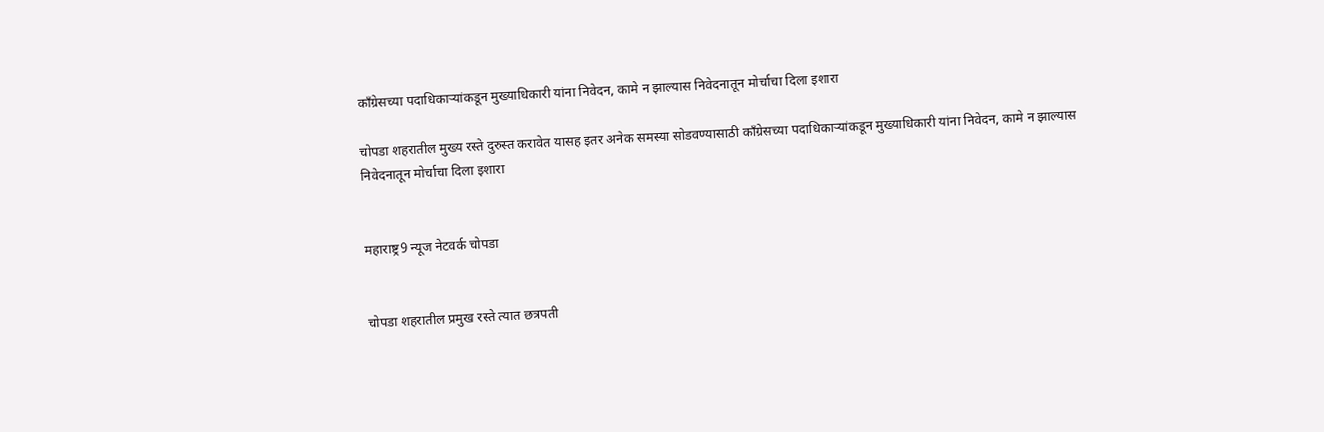काँग्रेसच्या पदाधिकाऱ्यांकडून मुख्याधिकारी यांना निवेदन, कामे न झाल्यास निवेदनातून मोर्चाचा दिला इशारा

चोपडा शहरातील मुख्य रस्ते दुरुस्त करावेत यासह इतर अनेक समस्या सोडवण्यासाठी काँग्रेसच्या पदाधिकाऱ्यांकडून मुख्याधिकारी यांना निवेदन, कामे न झाल्यास निवेदनातून मोर्चाचा दिला इशारा


महाराष्ट्र9 न्यूज नेटवर्क चोपडा


चोपडा शहरातील प्रमुख रस्ते त्यात छत्रपती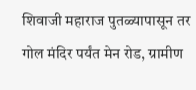शिवाजी महाराज पुतळ्यापासून तर गोल मंदिर पर्यंत मेन रोड, ग्रामीण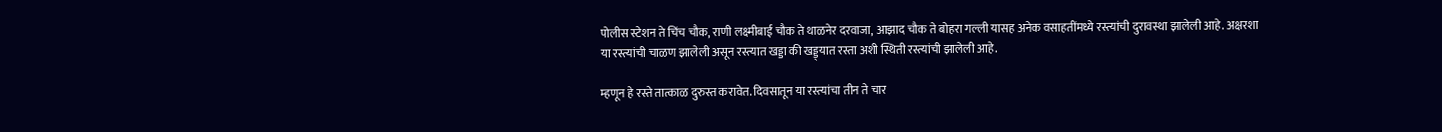पोलीस स्टेशन ते चिंच चौक, राणी लक्ष्मीबाई चौक ते थाळनेर दरवाजा, आझाद चौक ते बोहरा गल्ली यासह अनेक वसाहतींमध्ये रस्त्यांची दुरावस्था झालेली आहे. अक्षरशा या रस्त्यांची चाळण झालेली असून रस्त्यात खड्डा की खड्ड्यात रस्ता अशी स्थिती रस्त्यांची झालेली आहे.

म्हणून हे रस्ते तात्काळ दुरुस्त करावेत. दिवसातून या रस्त्यांचा तीन ते चार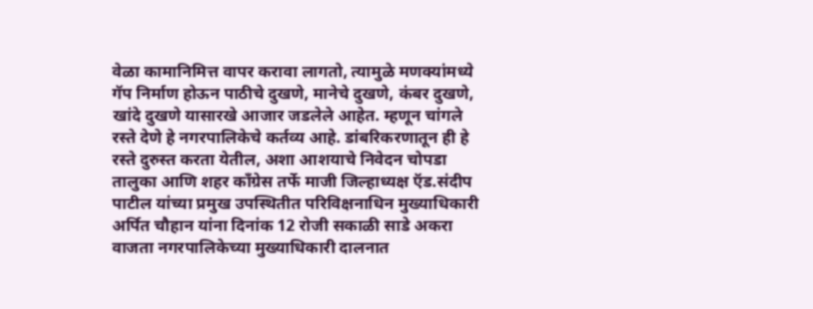वेळा कामानिमित्त वापर करावा लागतो, त्यामुळे मणक्यांमध्ये गॅप निर्माण होऊन पाठीचे दुखणे, मानेचे दुखणे, कंबर दुखणे, खांदे दुखणे यासारखे आजार जडलेले आहेत. म्हणून चांगले रस्ते देणे हे नगरपालिकेचे कर्तव्य आहे. डांबरिकरणातून ही हे रस्ते दुरुस्त करता येतील, अशा आशयाचे निवेदन चोपडा तालुका आणि शहर काँग्रेस तर्फे माजी जिल्हाध्यक्ष ऍड.संदीप पाटील यांच्या प्रमुख उपस्थितीत परिविक्षनाधिन मुख्याधिकारी अर्पित चौहान यांना दिनांक 12 रोजी सकाळी साडे अकरा वाजता नगरपालिकेच्या मुख्याधिकारी दालनात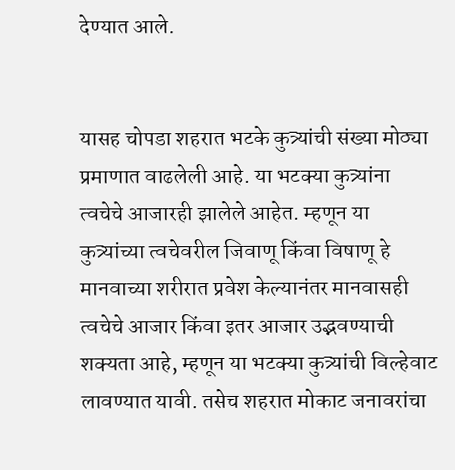देण्यात आले.


यासह चोपडा शहरात भटके कुत्र्यांची संख्या मोठ्या प्रमाणात वाढलेली आहे. या भटक्या कुत्र्यांना त्वचेचे आजारही झालेले आहेत. म्हणून या कुत्र्यांच्या त्वचेवरील जिवाणू किंवा विषाणू हे मानवाच्या शरीरात प्रवेश केल्यानंतर मानवासही त्वचेचे आजार किंवा इतर आजार उद्भवण्याची शक्यता आहे, म्हणून या भटक्या कुत्र्यांची विल्हेवाट लावण्यात यावी. तसेच शहरात मोकाट जनावरांचा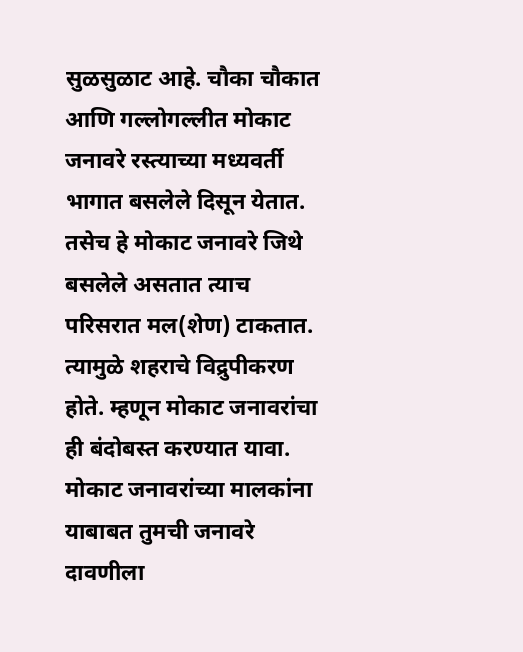सुळसुळाट आहे. चौका चौकात आणि गल्लोगल्लीत मोकाट जनावरे रस्त्याच्या मध्यवर्ती भागात बसलेले दिसून येतात. तसेच हे मोकाट जनावरे जिथे बसलेले असतात त्याच परिसरात मल(शेण) टाकतात. त्यामुळे शहराचे विद्रुपीकरण होते. म्हणून मोकाट जनावरांचा ही बंदोबस्त करण्यात यावा. मोकाट जनावरांच्या मालकांना याबाबत तुमची जनावरे दावणीला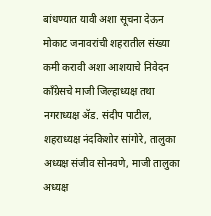बांधण्यात यावी अशा सूचना देऊन मोकाट जनावरांची शहरातील संख्या कमी करावी अशा आशयाचे निवेदन काँग्रेसचे माजी जिल्हाध्यक्ष तथा नगराध्यक्ष ॲड. संदीप पाटील, शहराध्यक्ष नंदकिशोर सांगोरे, तालुका अध्यक्ष संजीव सोनवणे, माजी तालुका अध्यक्ष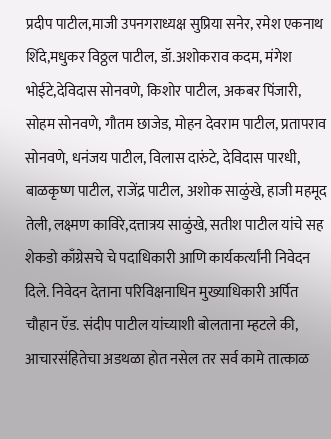प्रदीप पाटील,माजी उपनगराध्यक्ष सुप्रिया सनेर, रमेश एकनाथ शिंदे,मधुकर विठ्ठल पाटील, डॉ.अशोकराव कदम, मंगेश भोईटे,देविदास सोनवणे, किशोर पाटील, अकबर पिंजारी, सोहम सोनवणे, गौतम छाजेड, मोहन देवराम पाटील, प्रतापराव सोनवणे, धनंजय पाटील, विलास दारुंटे, देविदास पारधी, बाळकृष्ण पाटील, राजेंद्र पाटील, अशोक साळुंखे, हाजी महमूद तेली, लक्ष्मण काविरे,दत्तात्रय साळुंखे, सतीश पाटील यांचे सह शेकडो काँग्रेसचे चे पदाधिकारी आणि कार्यकर्त्यांनी निवेदन दिले. निवेदन देताना परिविक्षनाधिन मुख्याधिकारी अर्पित चौहान ऍड. संदीप पाटील यांच्याशी बोलताना म्हटले की, आचारसंहितेचा अडथळा होत नसेल तर सर्व कामे तात्काळ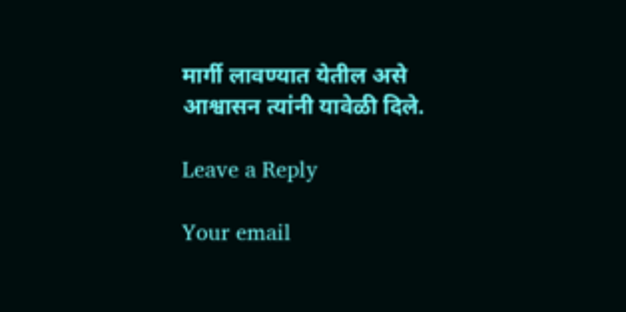मार्गी लावण्यात येतील असे आश्वासन त्यांनी यावेळी दिले.

Leave a Reply

Your email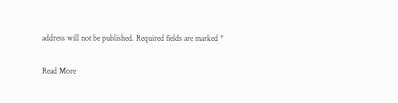address will not be published. Required fields are marked *

Read More